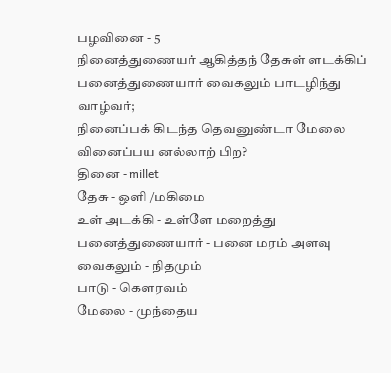பழவினை - 5
நினைத்துணையர் ஆகித்தந் தேசுள் ளடக்கிப்
பனைத்துணையார் வைகலும் பாடழிந்து வாழ்வர்;
நினைப்பக் கிடந்த தெவனுண்டா மேலை
வினைப்பய னல்லாற் பிற?
தினை - millet
தேசு - ஒளி /மகிமை
உள் அடக்கி - உள்ளே மறைத்து
பனைத்துணையார் - பனை மரம் அளவு
வைகலும் - நிதமும்
பாடு - கௌரவம்
மேலை - முந்தைய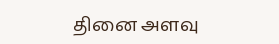தினை அளவு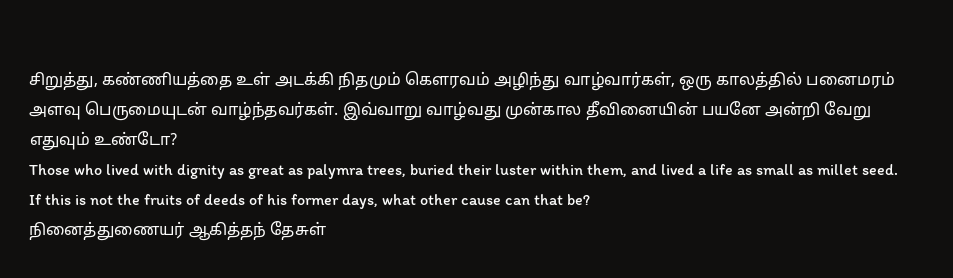சிறுத்து, கண்ணியத்தை உள் அடக்கி நிதமும் கௌரவம் அழிந்து வாழ்வார்கள், ஒரு காலத்தில் பனைமரம் அளவு பெருமையுடன் வாழ்ந்தவர்கள். இவ்வாறு வாழ்வது முன்கால தீவினையின் பயனே அன்றி வேறு எதுவும் உண்டோ?
Those who lived with dignity as great as palymra trees, buried their luster within them, and lived a life as small as millet seed. If this is not the fruits of deeds of his former days, what other cause can that be?
நினைத்துணையர் ஆகித்தந் தேசுள்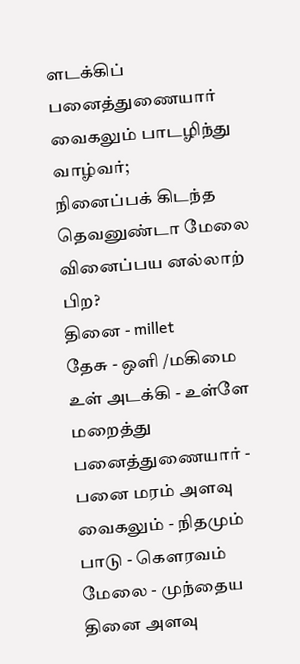ளடக்கிப்
பனைத்துணையார் வைகலும் பாடழிந்து வாழ்வர்;
நினைப்பக் கிடந்த தெவனுண்டா மேலை
வினைப்பய னல்லாற் பிற?
தினை - millet
தேசு - ஒளி /மகிமை
உள் அடக்கி - உள்ளே மறைத்து
பனைத்துணையார் - பனை மரம் அளவு
வைகலும் - நிதமும்
பாடு - கௌரவம்
மேலை - முந்தைய
தினை அளவு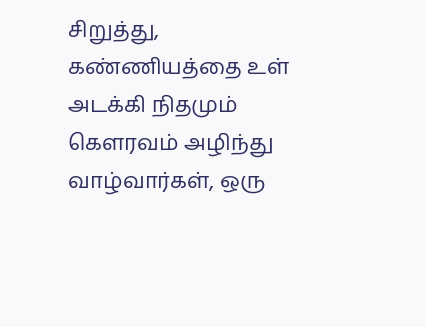சிறுத்து, கண்ணியத்தை உள் அடக்கி நிதமும் கௌரவம் அழிந்து வாழ்வார்கள், ஒரு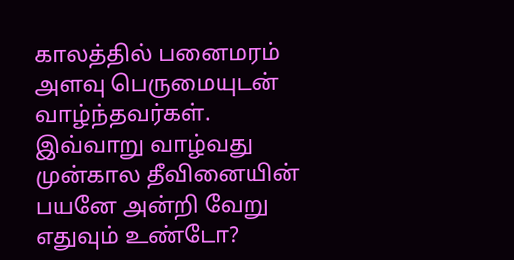காலத்தில் பனைமரம் அளவு பெருமையுடன் வாழ்ந்தவர்கள். இவ்வாறு வாழ்வது முன்கால தீவினையின் பயனே அன்றி வேறு எதுவும் உண்டோ?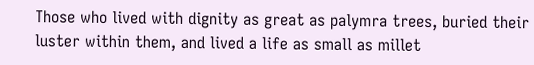Those who lived with dignity as great as palymra trees, buried their luster within them, and lived a life as small as millet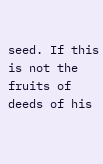seed. If this is not the fruits of deeds of his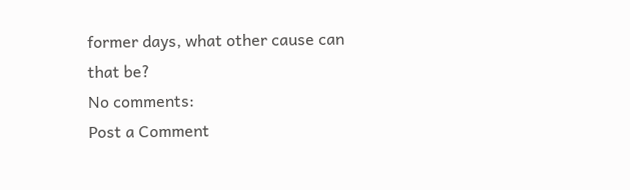former days, what other cause can that be?
No comments:
Post a Comment